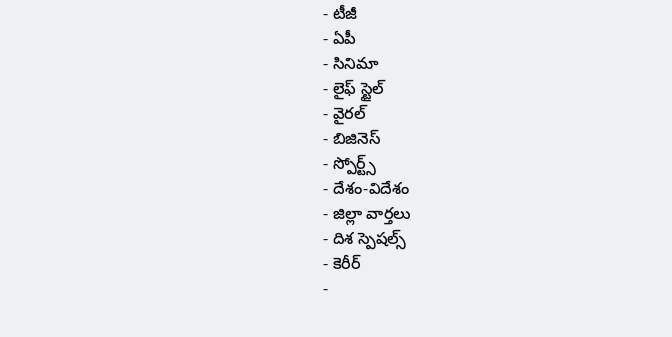- టీజీ
- ఏపీ
- సినిమా
- లైఫ్ స్టైల్
- వైరల్
- బిజినెస్
- స్పోర్ట్స్
- దేశం-విదేశం
- జిల్లా వార్తలు
- దిశ స్పెషల్స్
- కెరీర్
-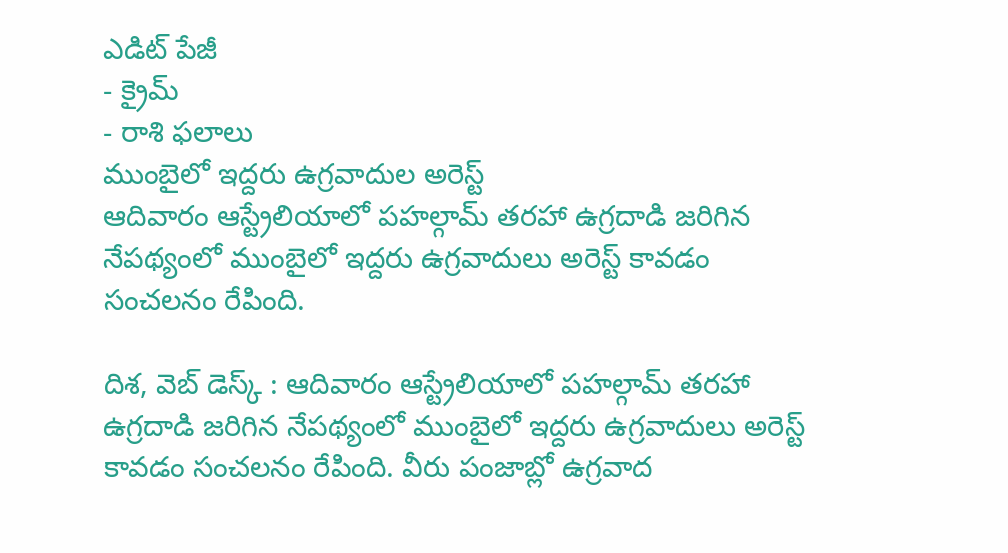ఎడిట్ పేజీ
- క్రైమ్
- రాశి ఫలాలు
ముంబైలో ఇద్దరు ఉగ్రవాదుల అరెస్ట్
ఆదివారం ఆస్ట్రేలియాలో పహల్గామ్ తరహా ఉగ్రదాడి జరిగిన నేపథ్యంలో ముంబైలో ఇద్దరు ఉగ్రవాదులు అరెస్ట్ కావడం సంచలనం రేపింది.

దిశ, వెబ్ డెస్క్ : ఆదివారం ఆస్ట్రేలియాలో పహల్గామ్ తరహా ఉగ్రదాడి జరిగిన నేపథ్యంలో ముంబైలో ఇద్దరు ఉగ్రవాదులు అరెస్ట్ కావడం సంచలనం రేపింది. వీరు పంజాబ్లో ఉగ్రవాద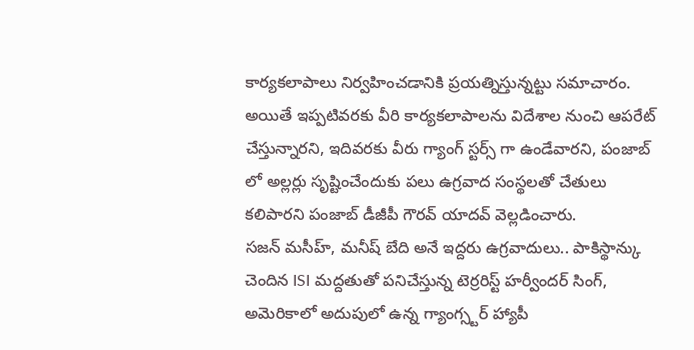కార్యకలాపాలు నిర్వహించడానికి ప్రయత్నిస్తున్నట్టు సమాచారం. అయితే ఇప్పటివరకు వీరి కార్యకలాపాలను విదేశాల నుంచి ఆపరేట్ చేస్తున్నారని, ఇదివరకు వీరు గ్యాంగ్ స్టర్స్ గా ఉండేవారని, పంజాబ్ లో అల్లర్లు సృష్టించేందుకు పలు ఉగ్రవాద సంస్థలతో చేతులు కలిపారని పంజాబ్ డీజీపీ గౌరవ్ యాదవ్ వెల్లడించారు.
సజన్ మసీహ్, మనీష్ బేది అనే ఇద్దరు ఉగ్రవాదులు.. పాకిస్థాన్కు చెందిన ISI మద్దతుతో పనిచేస్తున్న టెర్రరిస్ట్ హర్వీందర్ సింగ్, అమెరికాలో అదుపులో ఉన్న గ్యాంగ్స్టర్ హ్యాపీ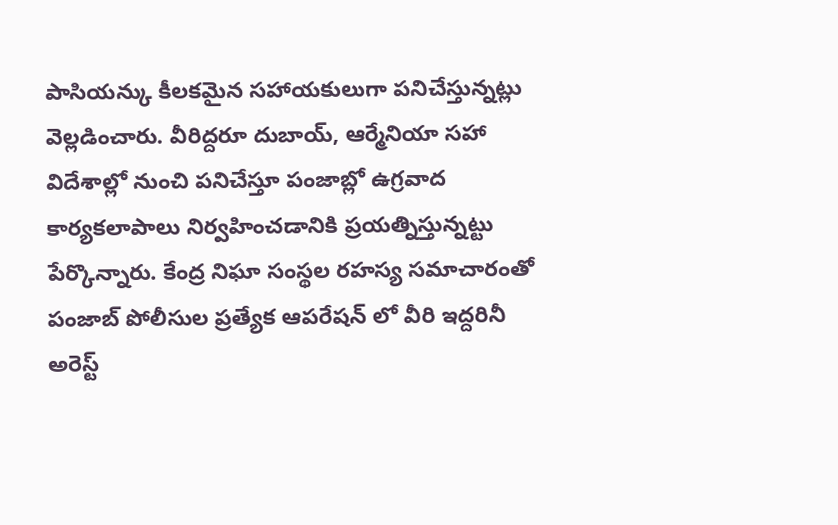పాసియన్కు కీలకమైన సహాయకులుగా పనిచేస్తున్నట్లు వెల్లడించారు. వీరిద్దరూ దుబాయ్, ఆర్మేనియా సహా విదేశాల్లో నుంచి పనిచేస్తూ పంజాబ్లో ఉగ్రవాద కార్యకలాపాలు నిర్వహించడానికి ప్రయత్నిస్తున్నట్టు పేర్కొన్నారు. కేంద్ర నిఘా సంస్థల రహస్య సమాచారంతో పంజాబ్ పోలీసుల ప్రత్యేక ఆపరేషన్ లో వీరి ఇద్దరినీ అరెస్ట్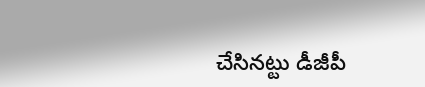చేసినట్టు డీజీపీ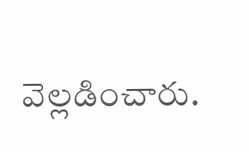వెల్లడించారు.